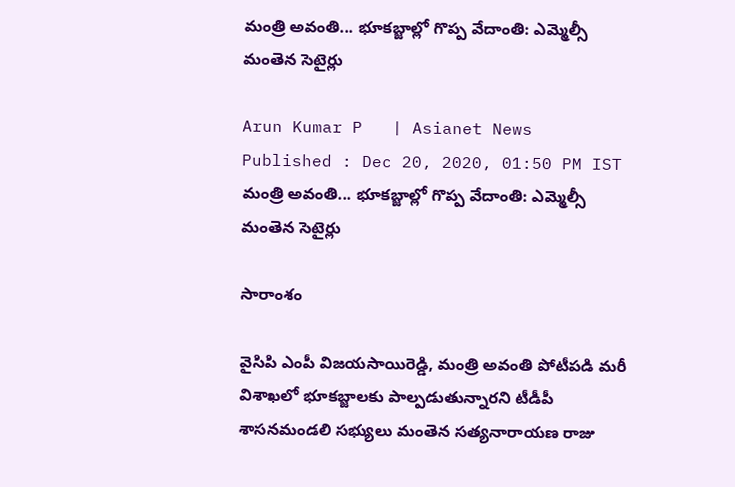మంత్రి అవంతి... భూకబ్జాల్లో గొప్ప వేదాంతి: ఎమ్మెల్సీ మంతెన సెటైర్లు

Arun Kumar P   | Asianet News
Published : Dec 20, 2020, 01:50 PM IST
మంత్రి అవంతి... భూకబ్జాల్లో గొప్ప వేదాంతి: ఎమ్మెల్సీ మంతెన సెటైర్లు

సారాంశం

వైసిపి ఎంపీ విజయసాయిరెడ్డి, మంత్రి అవంతి పోటీపడి మరీ విశాఖలో భూకబ్జాలకు పాల్పడుతున్నారని టీడీపీ శాసనమండలి సభ్యులు మంతెన సత్యనారాయణ రాజు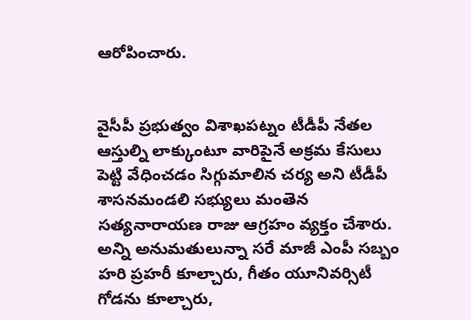ఆరోపించారు.


వైసీపీ ప్రభుత్వం విశాఖపట్నం టీడీపీ నేతల ఆస్తుల్ని లాక్కుంటూ వారిపైనే అక్రమ కేసులు పెట్టి వేధించడం సిగ్గుమాలిన చర్య అని టీడీపీ శాసనమండలి సభ్యులు మంతెన సత్యనారాయణ రాజు ఆగ్రహం వ్యక్తం చేశారు. అన్ని అనుమతులున్నా సరే మాజీ ఎంపీ సబ్బం హరి ప్రహరీ కూల్చారు, గీతం యూనివర్సిటీ  గోడను కూల్చారు,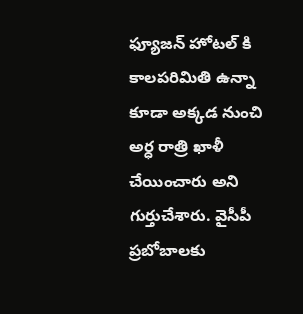ఫ్యూజన్ హోటల్ కి కాలపరిమితి ఉన్నా కూడా అక్కడ నుంచి అర్ధ రాత్రి ఖాళీ చేయించారు అని గుర్తుచేశారు. వైసీపీ ప్రబోబాలకు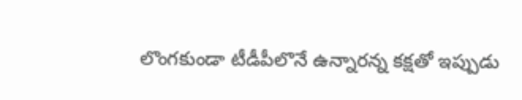లొంగకుండా టీడీపీలొనే ఉన్నారన్న కక్షతో ఇప్పుడు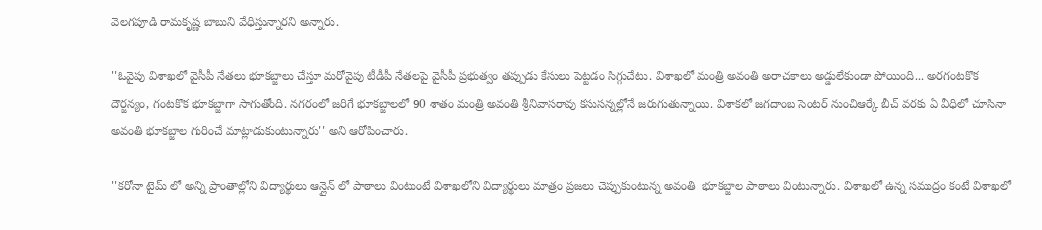వెలగపూడి రామకృష్ణ బాబుని వేధిస్తున్నారని అన్నారు.

''ఓవైపు విశాఖలో వైసీపీ నేతలు భూకబ్జాలు చేస్తూ మరోవైపు టీడీపీ నేతలపై వైసీపీ ప్రభుత్వం తప్పుడు కేసులు పెట్టడం సిగ్గుచేటు. విశాఖలో మంత్రి అవంతి అరాచకాలు అడ్డులేకుండా పోయింది... అరగంటకొక దౌర్జన్యం, గంటకొక భూకబ్జాగా సాగుతోంది. నగరంలో జరిగే భూకబ్జాలలో 90 శాతం మంత్రి అవంతి శ్రీనివాసరావు కసుసన్నల్లోనే జరుగుతున్నాయి. విశాకలో జగదాంబ సెంటర్ నుంచిఆర్కే బీచ్ వరకు ఏ వీధిలో చూసినా అవంతి భూకబ్జాల గురించే మాట్లాడుకుంటున్నారు'' అని ఆరోపించారు.

''కరోనా టైమ్ లో అన్ని ప్రాంతాల్లోని విద్యార్థులు ఆన్లైన్ లో పాఠాలు వింటుంటే విశాఖలోని విద్యార్థులు మాత్రం ప్రజలు చెప్పుకుంటున్న అవంతి  భూకబ్జాల పాఠాలు వింటున్నారు. విశాఖలో ఉన్న సముద్రం కంటే విశాఖలో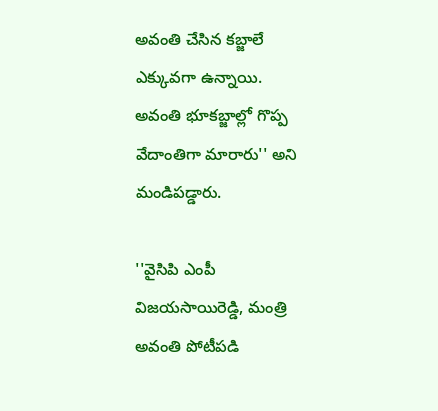అవంతి చేసిన కబ్జాలే ఎక్కువగా ఉన్నాయి.  అవంతి భూకబ్జాల్లో గొప్ప వేదాంతిగా మారారు'' అని మండిపడ్డారు.

''వైసిపి ఎంపీ విజయసాయిరెడ్డి, మంత్రి అవంతి పోటీపడి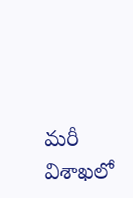మరీ విశాఖలో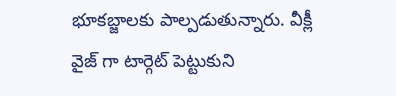భూకబ్జాలకు పాల్పడుతున్నారు. వీక్లీ వైజ్ గా టార్గెట్ పెట్టుకుని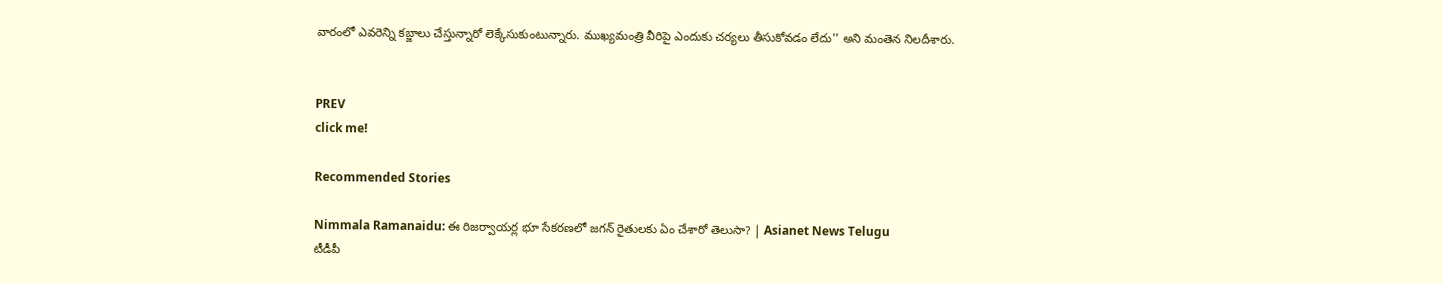వారంలో ఎవరెన్ని కబ్జాలు చేస్తున్నారో లెక్కేసుకుంటున్నారు. ముఖ్యమంత్రి వీరిపై ఎందుకు చర్యలు తీసుకోవడం లేదు'' అని మంతెన నిలదీశారు.


PREV
click me!

Recommended Stories

Nimmala Ramanaidu: ఈ రిజర్వాయర్ల భూ సేకరణలో జగన్ రైతులకు ఏం చేశారో తెలుసా? | Asianet News Telugu
టీడీపీ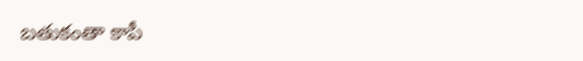బతుకంతా కాపీ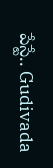పేస్టే.. Gudivada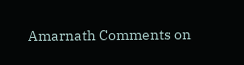Amarnath Comments on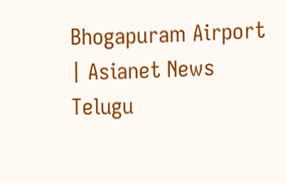Bhogapuram Airport | Asianet News Telugu